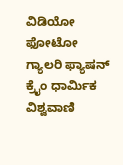ವಿಡಿಯೋ ಫೋಟೋ ಗ್ಯಾಲರಿ ಫ್ಯಾಷನ್ ಕ್ರೈಂ ಧಾರ್ಮಿಕ ವಿಶ್ವವಾಣಿ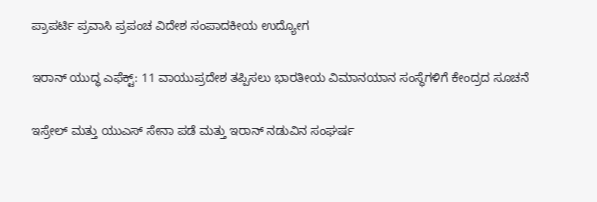ಪ್ರಾಪರ್ಟಿ ಪ್ರವಾಸಿ ಪ್ರಪಂಚ ವಿದೇಶ ಸಂಪಾದಕೀಯ ಉದ್ಯೋಗ

ಇರಾನ್ ಯುದ್ಧ ಎಫೆಕ್ಟ್: 11 ವಾಯುಪ್ರದೇಶ ತಪ್ಪಿಸಲು ಭಾರತೀಯ ವಿಮಾನಯಾನ ಸಂಸ್ಥೆಗಳಿಗೆ ಕೇಂದ್ರದ ಸೂಚನೆ

ಇಸ್ರೇಲ್ ಮತ್ತು ಯುಎಸ್ ಸೇನಾ ಪಡೆ ಮತ್ತು ಇರಾನ್ ನಡುವಿನ ಸಂಘರ್ಷ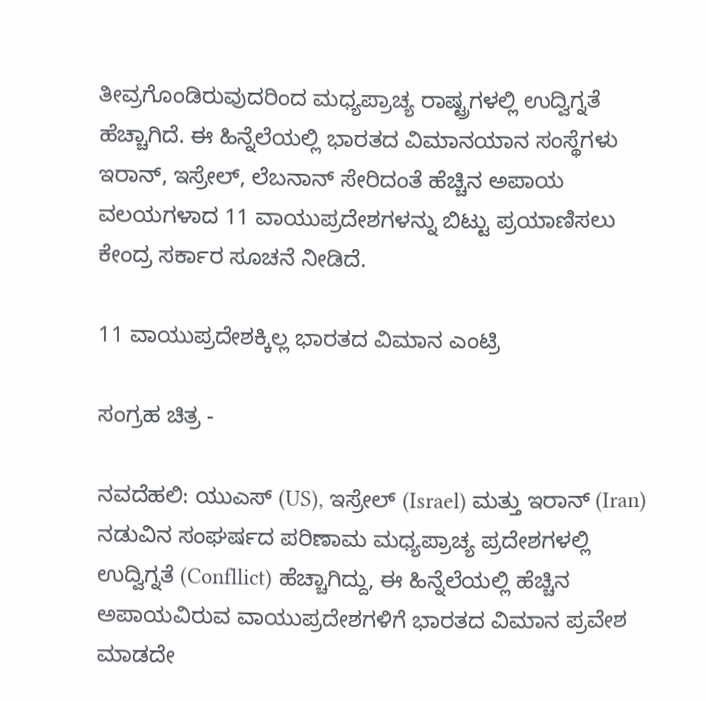ತೀವ್ರಗೊಂಡಿರುವುದರಿಂದ ಮಧ್ಯಪ್ರಾಚ್ಯ ರಾಷ್ಟ್ರಗಳಲ್ಲಿ ಉದ್ವಿಗ್ನತೆ ಹೆಚ್ಚಾಗಿದೆ. ಈ ಹಿನ್ನೆಲೆಯಲ್ಲಿ ಭಾರತದ ವಿಮಾನಯಾನ ಸಂಸ್ಥೆಗಳು ಇರಾನ್, ಇಸ್ರೇಲ್, ಲೆಬನಾನ್ ಸೇರಿದಂತೆ ಹೆಚ್ಚಿನ ಅಪಾಯ ವಲಯಗಳಾದ 11 ವಾಯುಪ್ರದೇಶಗಳನ್ನು ಬಿಟ್ಟು ಪ್ರಯಾಣಿಸಲು ಕೇಂದ್ರ ಸರ್ಕಾರ ಸೂಚನೆ ನೀಡಿದೆ.

11 ವಾಯುಪ್ರದೇಶಕ್ಕಿಲ್ಲ ಭಾರತದ ವಿಮಾನ ಎಂಟ್ರಿ

ಸಂಗ್ರಹ ಚಿತ್ರ -

ನವದೆಹಲಿ: ಯುಎಸ್ (US), ಇಸ್ರೇಲ್ (Israel) ಮತ್ತು ಇರಾನ್ (Iran) ನಡುವಿನ ಸಂಘರ್ಷದ ಪರಿಣಾಮ ಮಧ್ಯಪ್ರಾಚ್ಯ ಪ್ರದೇಶಗಳಲ್ಲಿ ಉದ್ವಿಗ್ನತೆ (Confllict) ಹೆಚ್ಚಾಗಿದ್ದು, ಈ ಹಿನ್ನೆಲೆಯಲ್ಲಿ ಹೆಚ್ಚಿನ ಅಪಾಯವಿರುವ ವಾಯುಪ್ರದೇಶಗಳಿಗೆ ಭಾರತದ ವಿಮಾನ ಪ್ರವೇಶ ಮಾಡದೇ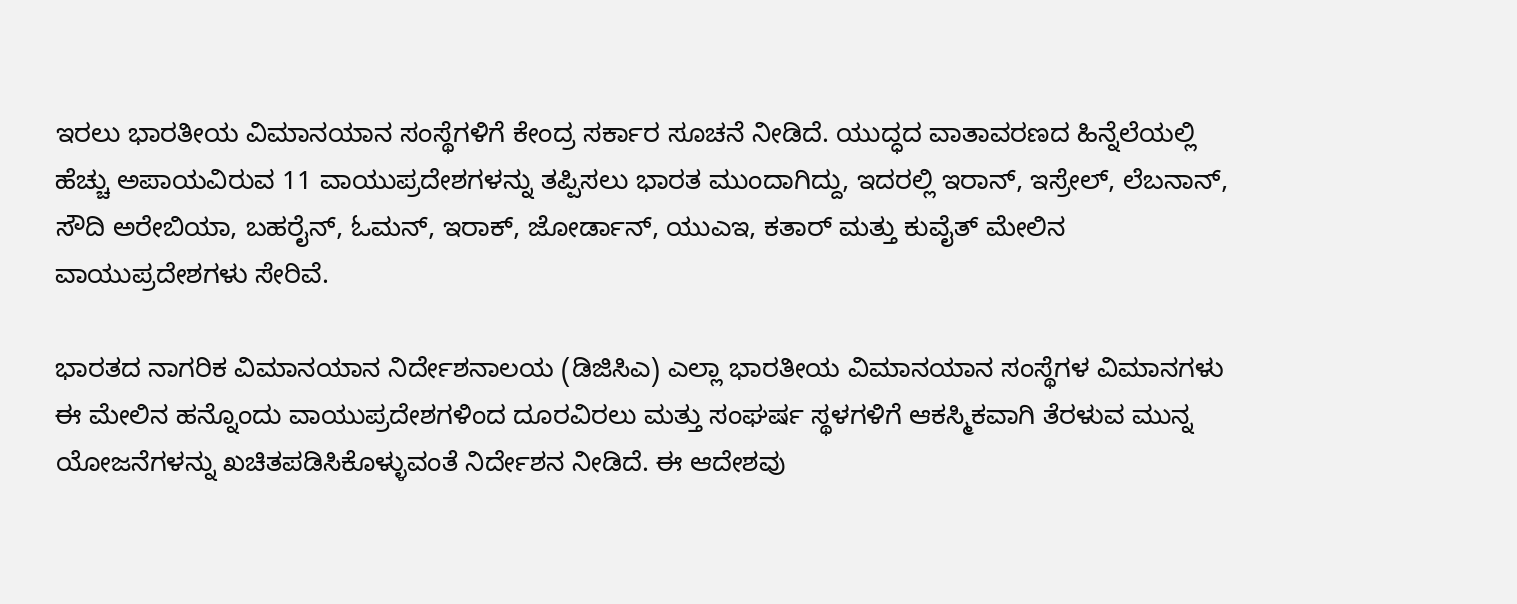ಇರಲು ಭಾರತೀಯ ವಿಮಾನಯಾನ ಸಂಸ್ಥೆಗಳಿಗೆ ಕೇಂದ್ರ ಸರ್ಕಾರ ಸೂಚನೆ ನೀಡಿದೆ. ಯುದ್ಧದ ವಾತಾವರಣದ ಹಿನ್ನೆಲೆಯಲ್ಲಿ ಹೆಚ್ಚು ಅಪಾಯವಿರುವ 11 ವಾಯುಪ್ರದೇಶಗಳನ್ನು ತಪ್ಪಿಸಲು ಭಾರತ ಮುಂದಾಗಿದ್ದು, ಇದರಲ್ಲಿ ಇರಾನ್, ಇಸ್ರೇಲ್, ಲೆಬನಾನ್, ಸೌದಿ ಅರೇಬಿಯಾ, ಬಹರೈನ್, ಓಮನ್, ಇರಾಕ್, ಜೋರ್ಡಾನ್, ಯುಎಇ, ಕತಾರ್ ಮತ್ತು ಕುವೈತ್ ಮೇಲಿನ ವಾಯುಪ್ರದೇಶಗಳು ಸೇರಿವೆ.

ಭಾರತದ ನಾಗರಿಕ ವಿಮಾನಯಾನ ನಿರ್ದೇಶನಾಲಯ (ಡಿಜಿಸಿಎ) ಎಲ್ಲಾ ಭಾರತೀಯ ವಿಮಾನಯಾನ ಸಂಸ್ಥೆಗಳ ವಿಮಾನಗಳು ಈ ಮೇಲಿನ ಹನ್ನೊಂದು ವಾಯುಪ್ರದೇಶಗಳಿಂದ ದೂರವಿರಲು ಮತ್ತು ಸಂಘರ್ಷ ಸ್ಥಳಗಳಿಗೆ ಆಕಸ್ಮಿಕವಾಗಿ ತೆರಳುವ ಮುನ್ನ ಯೋಜನೆಗಳನ್ನು ಖಚಿತಪಡಿಸಿಕೊಳ್ಳುವಂತೆ ನಿರ್ದೇಶನ ನೀಡಿದೆ. ಈ ಆದೇಶವು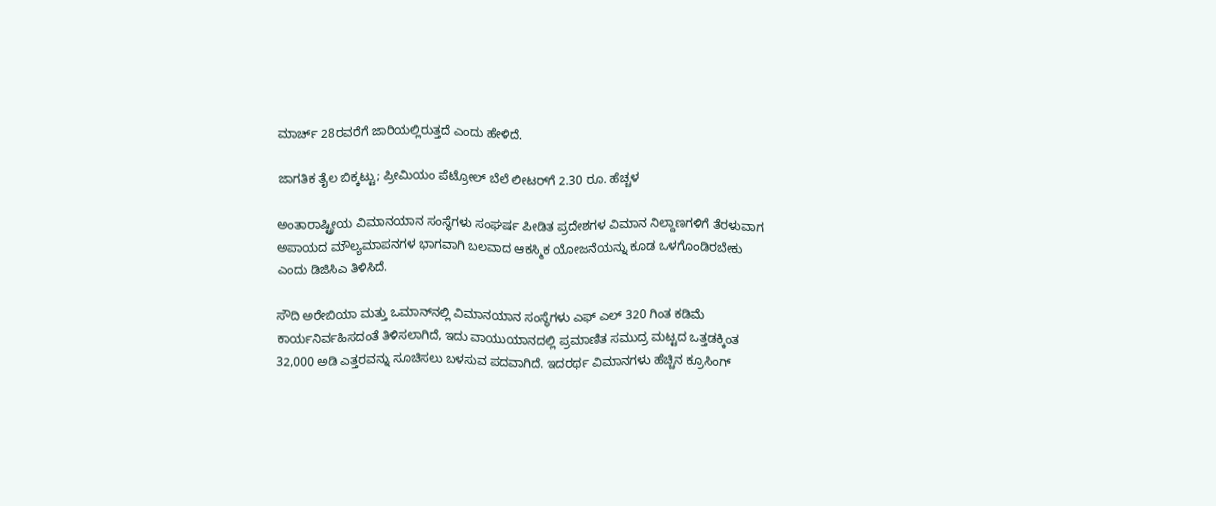ಮಾರ್ಚ್ 28ರವರೆಗೆ ಜಾರಿಯಲ್ಲಿರುತ್ತದೆ ಎಂದು ಹೇಳಿದೆ.

ಜಾಗತಿಕ ತೈಲ ಬಿಕ್ಕಟ್ಟು; ಪ್ರೀಮಿಯಂ ಪೆಟ್ರೋಲ್ ಬೆಲೆ ಲೀಟರ್‌ಗೆ 2.30 ರೂ. ಹೆಚ್ಚಳ

ಅಂತಾರಾಷ್ಟ್ರೀಯ ವಿಮಾನಯಾನ ಸಂಸ್ಥೆಗಳು ಸಂಘರ್ಷ ಪೀಡಿತ ಪ್ರದೇಶಗಳ ವಿಮಾನ ನಿಲ್ದಾಣಗಳಿಗೆ ತೆರಳುವಾಗ ಅಪಾಯದ ಮೌಲ್ಯಮಾಪನಗಳ ಭಾಗವಾಗಿ ಬಲವಾದ ಆಕಸ್ಮಿಕ ಯೋಜನೆಯನ್ನು ಕೂಡ ಒಳಗೊಂಡಿರಬೇಕು ಎಂದು ಡಿಜಿಸಿಎ ತಿಳಿಸಿದೆ.

ಸೌದಿ ಅರೇಬಿಯಾ ಮತ್ತು ಒಮಾನ್‌ನಲ್ಲಿ ವಿಮಾನಯಾನ ಸಂಸ್ಥೆಗಳು ಎಫ್ ಎಲ್ 320 ಗಿಂತ ಕಡಿಮೆ ಕಾರ್ಯನಿರ್ವಹಿಸದಂತೆ ತಿಳಿಸಲಾಗಿದೆ, ಇದು ವಾಯುಯಾನದಲ್ಲಿ ಪ್ರಮಾಣಿತ ಸಮುದ್ರ ಮಟ್ಟದ ಒತ್ತಡಕ್ಕಿಂತ 32,000 ಅಡಿ ಎತ್ತರವನ್ನು ಸೂಚಿಸಲು ಬಳಸುವ ಪದವಾಗಿದೆ. ಇದರರ್ಥ ವಿಮಾನಗಳು ಹೆಚ್ಚಿನ ಕ್ರೂಸಿಂಗ್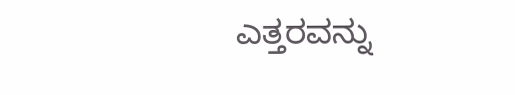ಎತ್ತರವನ್ನು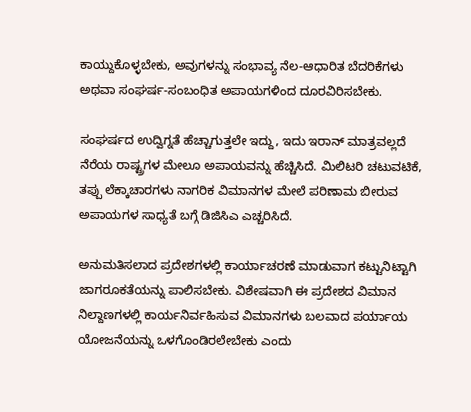ಕಾಯ್ದುಕೊಳ್ಳಬೇಕು, ಅವುಗಳನ್ನು ಸಂಭಾವ್ಯ ನೆಲ-ಆಧಾರಿತ ಬೆದರಿಕೆಗಳು ಅಥವಾ ಸಂಘರ್ಷ-ಸಂಬಂಧಿತ ಅಪಾಯಗಳಿಂದ ದೂರವಿರಿಸಬೇಕು.

ಸಂಘರ್ಷದ ಉದ್ವಿಗ್ನತೆ ಹೆಚ್ಚಾಗುತ್ತಲೇ ಇದ್ದು, ಇದು ಇರಾನ್‌ ಮಾತ್ರವಲ್ಲದೆ ನೆರೆಯ ರಾಷ್ಟ್ರಗಳ ಮೇಲೂ ಅಪಾಯವನ್ನು ಹೆಚ್ಚಿಸಿದೆ. ಮಿಲಿಟರಿ ಚಟುವಟಿಕೆ, ತಪ್ಪು ಲೆಕ್ಕಾಚಾರಗಳು ನಾಗರಿಕ ವಿಮಾನಗಳ ಮೇಲೆ ಪರಿಣಾಮ ಬೀರುವ ಅಪಾಯಗಳ ಸಾಧ್ಯತೆ ಬಗ್ಗೆ ಡಿಜಿಸಿಎ ಎಚ್ಚರಿಸಿದೆ.

ಅನುಮತಿಸಲಾದ ಪ್ರದೇಶಗಳಲ್ಲಿ ಕಾರ್ಯಾಚರಣೆ ಮಾಡುವಾಗ ಕಟ್ಟುನಿಟ್ಟಾಗಿ ಜಾಗರೂಕತೆಯನ್ನು ಪಾಲಿಸಬೇಕು. ವಿಶೇಷವಾಗಿ ಈ ಪ್ರದೇಶದ ವಿಮಾನ ನಿಲ್ದಾಣಗಳಲ್ಲಿ ಕಾರ್ಯನಿರ್ವಹಿಸುವ ವಿಮಾನಗಳು ಬಲವಾದ ಪರ್ಯಾಯ ಯೋಜನೆಯನ್ನು ಒಳಗೊಂಡಿರಲೇಬೇಕು ಎಂದು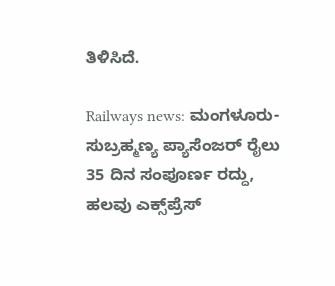ತಿಳಿಸಿದೆ.

Railways news: ಮಂಗಳೂರು-ಸುಬ್ರಹ್ಮಣ್ಯ ಪ್ಯಾಸೆಂಜರ್ ರೈಲು 35 ದಿನ ಸಂಪೂರ್ಣ ರದ್ದು, ಹಲವು ಎಕ್ಸ್‌ಪ್ರೆಸ್‌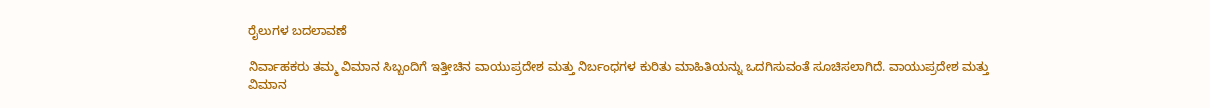ರೈಲುಗಳ ಬದಲಾವಣೆ

ನಿರ್ವಾಹಕರು ತಮ್ಮ ವಿಮಾನ ಸಿಬ್ಬಂದಿಗೆ ಇತ್ತೀಚಿನ ವಾಯುಪ್ರದೇಶ ಮತ್ತು ನಿರ್ಬಂಧಗಳ ಕುರಿತು ಮಾಹಿತಿಯನ್ನು ಒದಗಿಸುವಂತೆ ಸೂಚಿಸಲಾಗಿದೆ. ವಾಯುಪ್ರದೇಶ ಮತ್ತು ವಿಮಾನ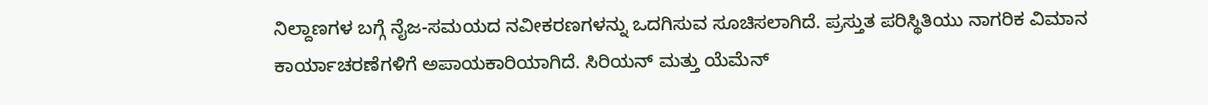ನಿಲ್ದಾಣಗಳ ಬಗ್ಗೆ ನೈಜ-ಸಮಯದ ನವೀಕರಣಗಳನ್ನು ಒದಗಿಸುವ ಸೂಚಿಸಲಾಗಿದೆ. ಪ್ರಸ್ತುತ ಪರಿಸ್ಥಿತಿಯು ನಾಗರಿಕ ವಿಮಾನ ಕಾರ್ಯಾಚರಣೆಗಳಿಗೆ ಅಪಾಯಕಾರಿಯಾಗಿದೆ. ಸಿರಿಯನ್ ಮತ್ತು ಯೆಮೆನ್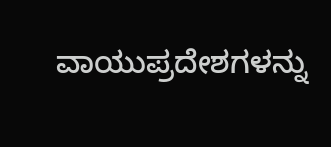ವಾಯುಪ್ರದೇಶಗಳನ್ನು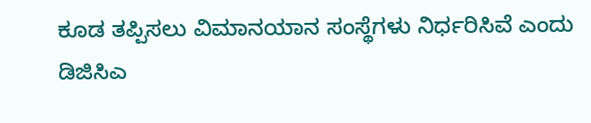ಕೂಡ ತಪ್ಪಿಸಲು ವಿಮಾನಯಾನ ಸಂಸ್ಥೆಗಳು ನಿರ್ಧರಿಸಿವೆ ಎಂದು ಡಿಜಿಸಿಎ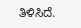ತಿಳಿಸಿದೆ.